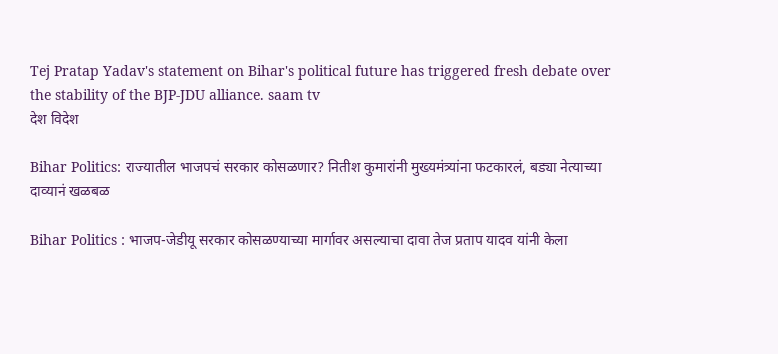Tej Pratap Yadav's statement on Bihar's political future has triggered fresh debate over the stability of the BJP-JDU alliance. saam tv
देश विदेश

Bihar Politics: राज्यातील भाजपचं सरकार कोसळणार? नितीश कुमारांनी मुख्यमंत्र्यांना फटकारलं, बड्या नेत्याच्या दाव्यानं खळबळ

Bihar Politics : भाजप-जेडीयू सरकार कोसळण्याच्या मार्गावर असल्याचा दावा तेज प्रताप यादव यांनी केला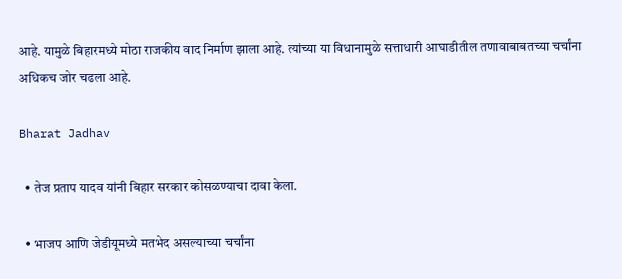आहे. यामुळे बिहारमध्ये मोठा राजकीय वाद निर्माण झाला आहे. त्यांच्या या विधानामुळे सत्ताधारी आघाडीतील तणावाबाबतच्या चर्चांना अधिकच जोर चढला आहे.

Bharat Jadhav

  • तेज प्रताप यादव यांनी बिहार सरकार कोसळण्याचा दावा केला.

  • भाजप आणि जेडीयूमध्ये मतभेद असल्याच्या चर्चांना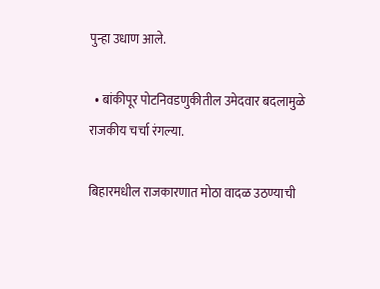पुन्हा उधाण आले.

  • बांकीपूर पोटनिवडणुकीतील उमेदवार बदलामुळे राजकीय चर्चा रंगल्या.

बिहारमधील राजकारणात मोठा वादळ उठण्याची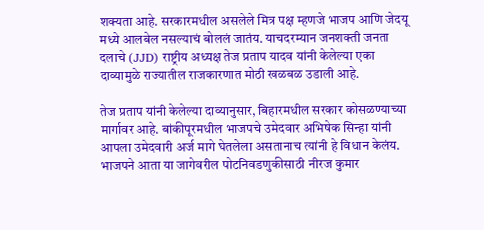शक्यता आहे. सरकारमधील असलेले मित्र पक्ष म्हणजे भाजप आणि जेदयू मध्ये आलबेल नसल्याचं बोललं जातंय. याचदरम्यान जनशक्ती जनता दलाचे (JJD) राष्ट्रीय अध्यक्ष तेज प्रताप यादव यांनी केलेल्या एका दाव्यामुळे राज्यातील राजकारणात मोठी खळबळ उडाली आहे.

तेज प्रताप यांनी केलेल्या दाव्यानुसार, बिहारमधील सरकार कोसळण्याच्या मार्गावर आहे. बांकीपूरमधील भाजपचे उमेदवार अभिषेक सिन्हा यांनी आपला उमेदवारी अर्ज मागे घेतलेला असतानाच त्यांनी हे विधान केलंय. भाजपने आता या जागेवरील पोटनिवडणुकीसाठी नीरज कुमार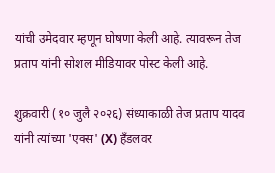यांची उमेदवार म्हणून घोषणा केली आहे. त्यावरून तेज प्रताप यांनी सोशल मीडियावर पोस्ट केली आहे.

शुक्रवारी (१० जुलै २०२६) संध्याकाळी तेज प्रताप यादव यांनी त्यांच्या 'एक्स' (X) हँडलवर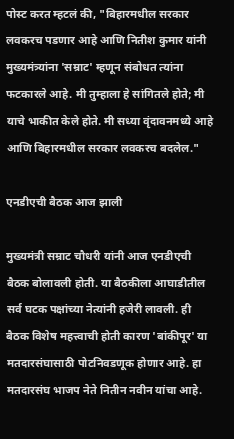पोस्ट करत म्हटलं की, "बिहारमधील सरकार लवकरच पडणार आहे आणि नितीश कुमार यांनी मुख्यमंत्र्यांना 'सम्राट' म्हणून संबोधत त्यांना फटकारले आहे. मी तुम्हाला हे सांगितले होते; मी याचे भाकीत केले होते. मी सध्या वृंदावनमध्ये आहे आणि बिहारमधील सरकार लवकरच बदलेल."

एनडीएची बैठक आज झाली

मुख्यमंत्री सम्राट चौधरी यांनी आज एनडीएची बैठक बोलावली होती. या बैठकीला आघाडीतील सर्व घटक पक्षांच्या नेत्यांनी हजेरी लावली. ही बैठक विशेष महत्त्वाची होती कारण 'बांकीपूर' या मतदारसंघासाठी पोटनिवडणूक होणार आहे. हा मतदारसंघ भाजप नेते नितीन नवीन यांचा आहे.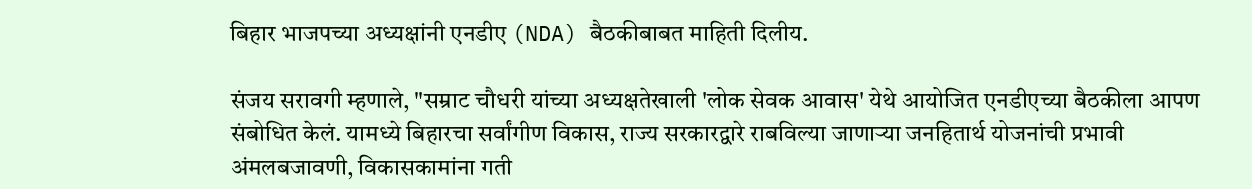बिहार भाजपच्या अध्यक्षांनी एनडीए (NDA) बैठकीबाबत माहिती दिलीय.

संजय सरावगी म्हणाले, "सम्राट चौधरी यांच्या अध्यक्षतेखाली 'लोक सेवक आवास' येथे आयोजित एनडीएच्या बैठकीला आपण संबोधित केलं. यामध्ये बिहारचा सर्वांगीण विकास, राज्य सरकारद्वारे राबविल्या जाणाऱ्या जनहितार्थ योजनांची प्रभावी अंमलबजावणी, विकासकामांना गती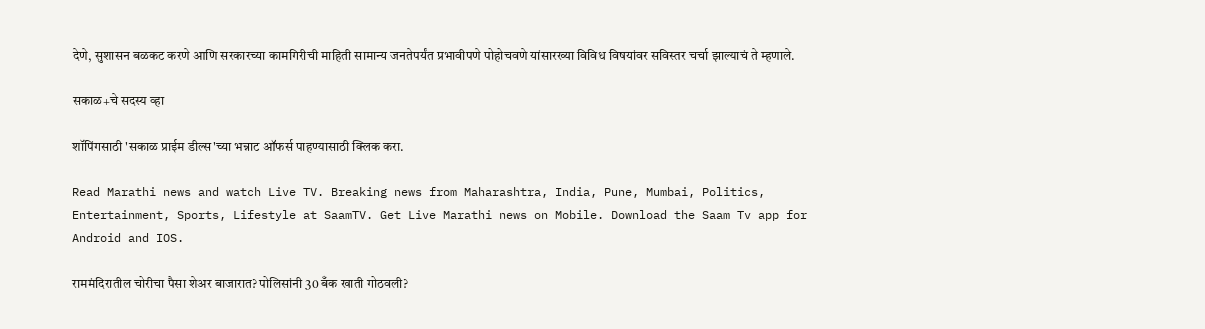देणे, सुशासन बळकट करणे आणि सरकारच्या कामगिरीची माहिती सामान्य जनतेपर्यंत प्रभावीपणे पोहोचवणे यांसारख्या विविध विषयांवर सविस्तर चर्चा झाल्याचं ते म्हणाले.

सकाळ+चे सदस्य व्हा

शॉपिंगसाठी 'सकाळ प्राईम डील्स'च्या भन्नाट ऑफर्स पाहण्यासाठी क्लिक करा.

Read Marathi news and watch Live TV. Breaking news from Maharashtra, India, Pune, Mumbai, Politics, Entertainment, Sports, Lifestyle at SaamTV. Get Live Marathi news on Mobile. Download the Saam Tv app for Android and IOS.

राममंदिरातील चोरीचा पैसा शेअर बाजारात? पोलिसांनी 30 बँक खाती गोठवली?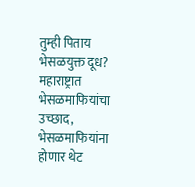तुम्ही पिताय भेसळयुक्त दूध? महाराष्ट्रात भेसळमाफियांचा उच्छाद, भेसळमाफियांना होणार थेट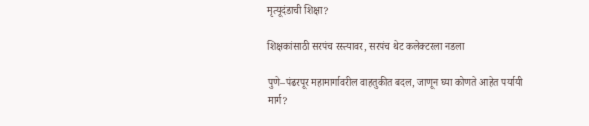मृत्यूदंडाची शिक्षा?

शिक्षकांसाठी सरपंच रस्त्यावर, सरपंच थेट कलेक्टरला नडला

पुणे–पंढरपूर महामार्गावरील वाहतुकीत बदल, जाणून घ्या कोणते आहेत पर्यायी मार्ग?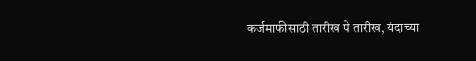कर्जमाफीसाठी तारीख पे तारीख, यंदाच्या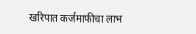खरिपात कर्जमाफीचा लाभ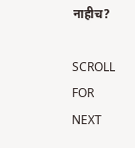नाहीच?

SCROLL FOR NEXT